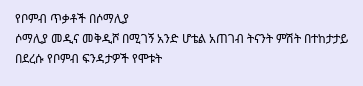የቦምብ ጥቃቶች በሶማሊያ
ሶማሊያ መዲና መቅዲሾ በሚገኝ አንድ ሆቴል አጠገብ ትናንት ምሽት በተከታታይ በደረሱ የቦምብ ፍንዳታዎች የሞቱት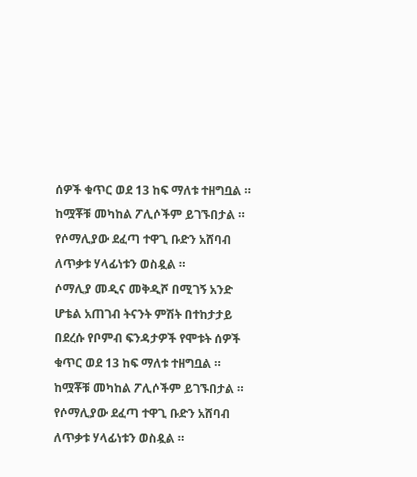ሰዎች ቁጥር ወደ 13 ከፍ ማለቱ ተዘግቧል ። ከሟቾቹ መካከል ፖሊሶችም ይገኙበታል ። የሶማሊያው ደፈጣ ተዋጊ ቡድን አሸባብ ለጥቃቱ ሃላፊነቱን ወስዷል ።
ሶማሊያ መዲና መቅዲሾ በሚገኝ አንድ ሆቴል አጠገብ ትናንት ምሽት በተከታታይ በደረሱ የቦምብ ፍንዳታዎች የሞቱት ሰዎች ቁጥር ወደ 13 ከፍ ማለቱ ተዘግቧል ። ከሟቾቹ መካከል ፖሊሶችም ይገኙበታል ። የሶማሊያው ደፈጣ ተዋጊ ቡድን አሸባብ ለጥቃቱ ሃላፊነቱን ወስዷል ።